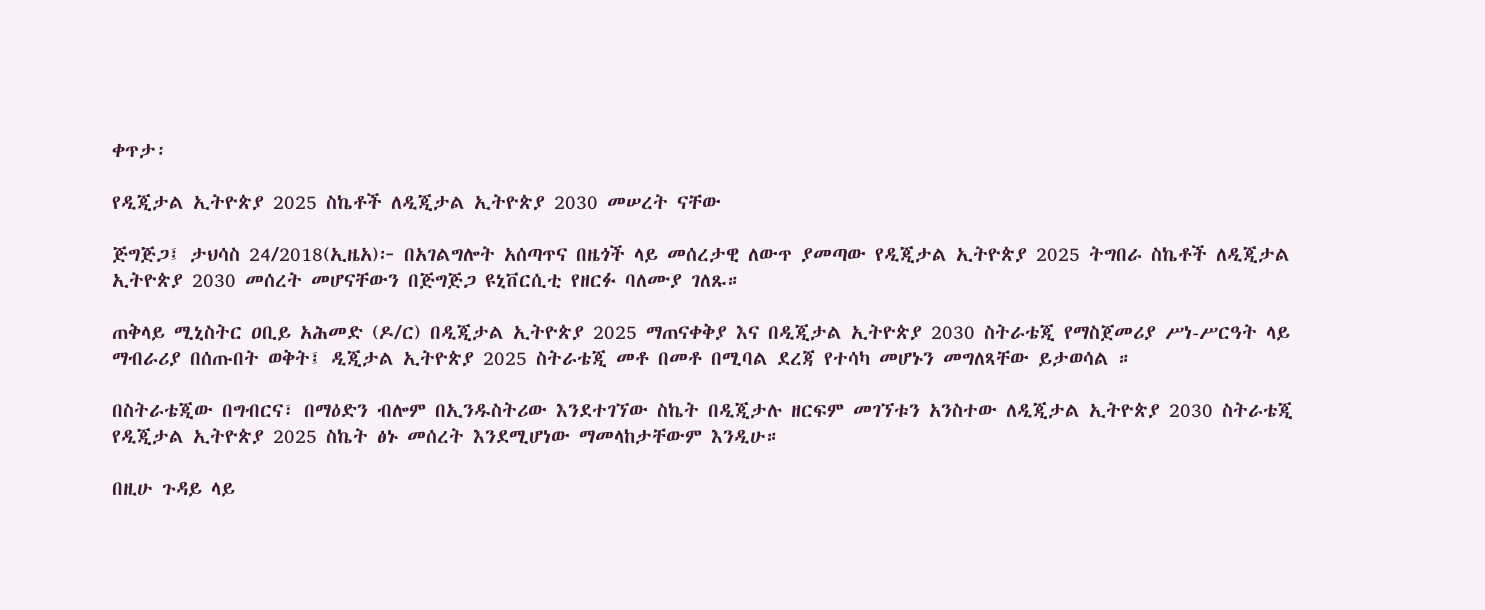ቀጥታ፡

የዲጂታል ኢትዮጵያ 2025 ስኬቶች ለዲጂታል ኢትዮጵያ 2030 መሠረት ናቸው

ጅግጅጋ፤ ታህሳስ 24/2018(ኢዜአ)፦ በአገልግሎት አሰጣጥና በዜጎች ላይ መሰረታዊ ለውጥ ያመጣው የዲጂታል ኢትዮጵያ 2025 ትግበራ ስኬቶች ለዲጂታል ኢትዮጵያ 2030 መሰረት መሆናቸውን በጅግጅጋ ዩኒቨርሲቲ የዘርፉ ባለሙያ ገለጹ።

ጠቅላይ ሚኒስትር ዐቢይ አሕመድ (ዶ/ር) በዲጂታል ኢትዮጵያ 2025 ማጠናቀቅያ እና በዲጂታል ኢትዮጵያ 2030 ስትራቴጂ የማስጀመሪያ ሥነ-ሥርዓት ላይ ማብራሪያ በሰጡበት ወቅት፤ ዲጂታል ኢትዮጵያ 2025 ስትራቴጂ መቶ በመቶ በሚባል ደረጃ የተሳካ መሆኑን መግለጻቸው ይታወሳል ።

በስትራቴጂው በግብርና፣ በማዕድን ብሎም በኢንዱስትሪው እንደተገኘው ስኬት በዲጂታሉ ዘርፍም መገኘቱን አንስተው ለዲጂታል ኢትዮጵያ 2030 ስትራቴጂ የዲጂታል ኢትዮጵያ 2025 ስኬት ፅኑ መሰረት እንደሚሆነው ማመላከታቸውም እንዲሁ።

በዚሁ ጉዳይ ላይ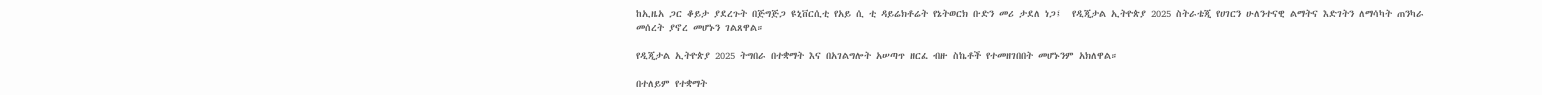ከኢዜአ ጋር ቆይታ ያደረጉት በጅግጅጋ ዩኒቨርሲቲ የአይ ሲ ቲ ዳይሬክቶሬት የኔትወርክ ቡድን መሪ ታደለ ነጋ፤  የዲጂታል ኢትዮጵያ 2025 ስትራቴጂ የሀገርን ሁለንተናዊ ልማትና እድገትን ለማሳካት ጠንካራ መሰረት ያኖረ መሆኑን ገልጸዋል።

የዲጂታል ኢትዮጵያ 2025 ትግበራ በተቋማት እና በአገልግሎት አሠጣጥ ዘርፈ ብዙ ስኬቶች የተመዘገበበት መሆኑንም አክለዋል።

በተለይም የተቋማት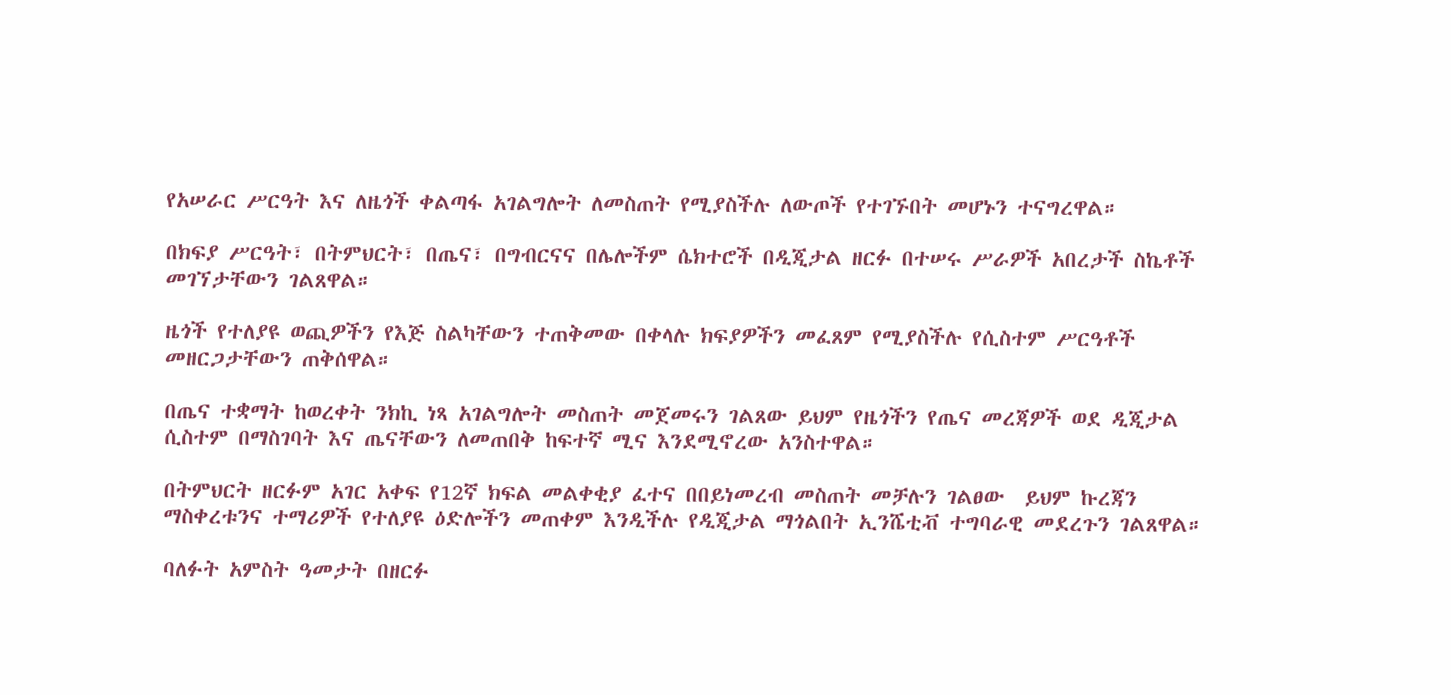የአሠራር ሥርዓት እና ለዜጎች ቀልጣፋ አገልግሎት ለመስጠት የሚያስችሉ ለውጦች የተገኙበት መሆኑን ተናግረዋል።

በክፍያ ሥርዓት፣ በትምህርት፣ በጤና፣ በግብርናና በሌሎችም ሴክተሮች በዲጂታል ዘርፉ በተሠሩ ሥራዎች አበረታች ስኬቶች መገኘታቸውን ገልጸዋል።

ዜጎች የተለያዩ ወጪዎችን የእጅ ስልካቸውን ተጠቅመው በቀላሉ ክፍያዎችን መፈጸም የሚያስችሉ የሲስተም ሥርዓቶች መዘርጋታቸውን ጠቅሰዋል።

በጤና ተቋማት ከወረቀት ንክኪ ነጻ አገልግሎት መስጠት መጀመሩን ገልጸው ይህም የዜጎችን የጤና መረጃዎች ወደ ዲጂታል ሲስተም በማስገባት እና ጤናቸውን ለመጠበቅ ከፍተኛ ሚና እንደሚኖረው አንስተዋል።

በትምህርት ዘርፉም አገር አቀፍ የ12ኛ ክፍል መልቀቂያ ፈተና በበይነመረብ መስጠት መቻሉን ገልፀው  ይህም ኩረጃን ማስቀረቱንና ተማሪዎች የተለያዩ ዕድሎችን መጠቀም እንዲችሉ የዲጂታል ማጎልበት ኢንሼቲቭ ተግባራዊ መደረጉን ገልጸዋል።

ባለፉት አምስት ዓመታት በዘርፉ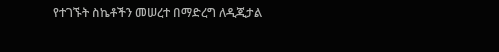የተገኙት ስኬቶችን መሠረተ በማድረግ ለዲጂታል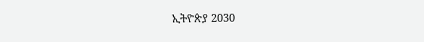ኢትዮጵያ 2030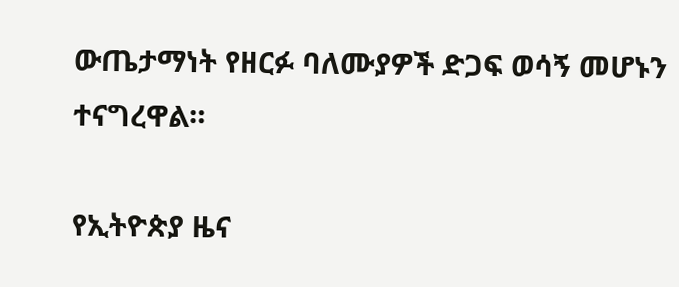ውጤታማነት የዘርፉ ባለሙያዎች ድጋፍ ወሳኝ መሆኑን ተናግረዋል።

የኢትዮጵያ ዜና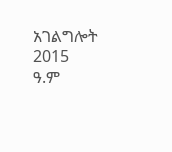አገልግሎት
2015
ዓ.ም